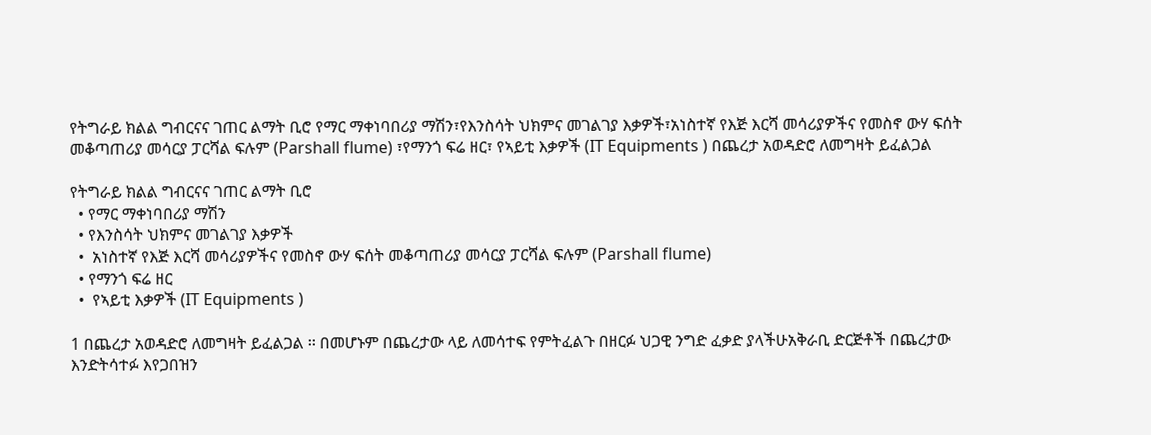የትግራይ ክልል ግብርናና ገጠር ልማት ቢሮ የማር ማቀነባበሪያ ማሽን፣የእንስሳት ህክምና መገልገያ እቃዎች፣አነስተኛ የእጅ እርሻ መሳሪያዎችና የመስኖ ውሃ ፍሰት መቆጣጠሪያ መሳርያ ፓርሻል ፍሉም (Parshall flume) ፣የማንጎ ፍሬ ዘር፣ የኣይቲ እቃዎች (IT Equipments ) በጨረታ አወዳድሮ ለመግዛት ይፈልጋል

የትግራይ ክልል ግብርናና ገጠር ልማት ቢሮ
  • የማር ማቀነባበሪያ ማሽን
  • የእንስሳት ህክምና መገልገያ እቃዎች
  •  አነስተኛ የእጅ እርሻ መሳሪያዎችና የመስኖ ውሃ ፍሰት መቆጣጠሪያ መሳርያ ፓርሻል ፍሉም (Parshall flume)
  • የማንጎ ፍሬ ዘር
  •  የኣይቲ እቃዎች (IT Equipments )

1 በጨረታ አወዳድሮ ለመግዛት ይፈልጋል ፡፡ በመሆኑም በጨረታው ላይ ለመሳተፍ የምትፈልጉ በዘርፉ ህጋዊ ንግድ ፈቃድ ያላችሁአቅራቢ ድርጅቶች በጨረታው እንድትሳተፉ እየጋበዝን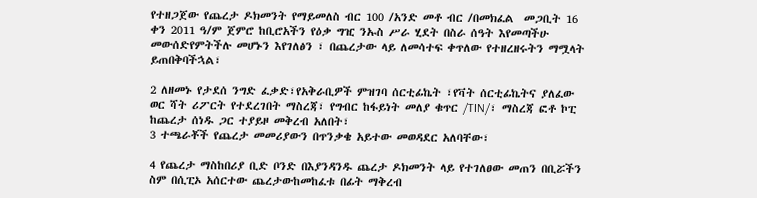የተዘጋጀው የጨረታ ዶክመንት የማይመለስ ብር 100 /አንድ መቶ ብር /በመክፈል  መጋቢት 16 ቀን 2011 ዓ/ም ጀምሮ ከቢሮአችን የዕቃ ግዢ ንኡስ ሥራ ሂደት በስራ ሰዓት እየመጣችሁ መውሰድየምትችሉ መሆኑን እየገለፅን ፣ በጨረታው ላይ ለመሳተፍ ቀጥለው የተዘረዘሩትን ማሟላት ይጠበቅባችኋል፣

2 ለዘመኑ የታደሰ ንግድ ፈቃድ፣የአቅራቢዎች ምዝገባ ሰርቲፊኬት ፣የቫት ሰርቲፊኬትና ያለፈው ወር ሻት ሪፖርት የተደረገበት ማስረጃ፣ የግብር ከፋይነት መለያ ቁጥር /TIN/፣ ማስረጃ ፎቶ ኮፒ ከጨረታ ሰነዱ ጋር ተያይዞ መቅረብ አለበት፣
3 ተጫራቾች የጨረታ መመሪያውን በጥንቃቄ አይተው መወዳደር አለባቸው፣

4 የጨረታ ማስከበሪያ ቢድ ቦንድ በእያንዳንዱ ጨረታ ዶክመንት ላይ የተገለፀው መጠን በቢሯችን ስም በሲፒኦ አሰርተው ጨረታውከመከፈቱ በፊት ማቅረብ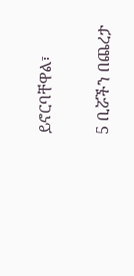ይኖርባቸዋል፣

5 ቢሯችን በጨረታ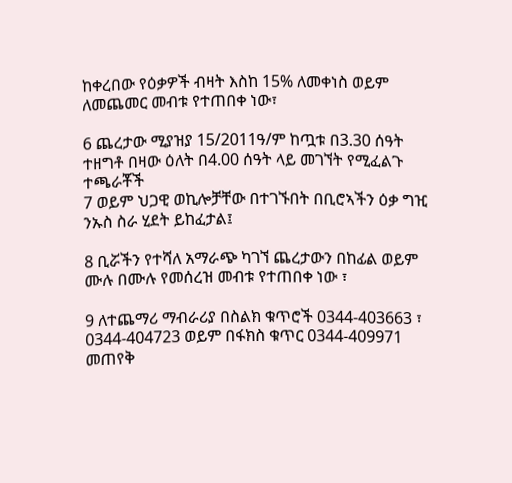ከቀረበው የዕቃዎች ብዛት እስከ 15% ለመቀነስ ወይም ለመጨመር መብቱ የተጠበቀ ነው፣

6 ጨረታው ሚያዝያ 15/2011ዓ/ም ከጧቱ በ3.30 ሰዓት ተዘግቶ በዛው ዕለት በ4.00 ሰዓት ላይ መገኘት የሚፈልጉ ተጫራቾች
7 ወይም ህጋዊ ወኪሎቻቸው በተገኙበት በቢሮኣችን ዕቃ ግዢ ንኡስ ስራ ሂደት ይከፈታል፤

8 ቢሯችን የተሻለ አማራጭ ካገኘ ጨረታውን በከፊል ወይም ሙሉ በሙሉ የመሰረዝ መብቱ የተጠበቀ ነው ፣

9 ለተጨማሪ ማብራሪያ በስልክ ቁጥሮች 0344-403663 ፣ 0344-404723 ወይም በፋክስ ቁጥር 0344-409971 መጠየቅ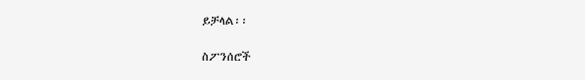ይቻላል፡፡

ስፖንሰሮች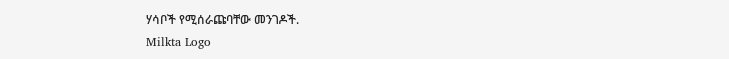ሃሳቦች የሚሰራጩባቸው መንገዶች.
Milkta Logo